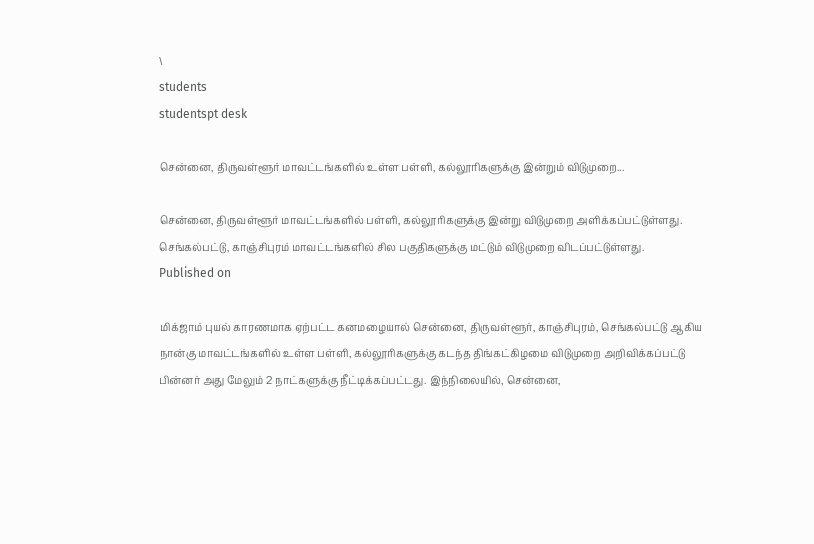\
students
studentspt desk

சென்னை, திருவள்ளூர் மாவட்டங்களில் உள்ள பள்ளி, கல்லூரிகளுக்கு இன்றும் விடுமுறை...

சென்னை, திருவள்ளூர் மாவட்டங்களில் பள்ளி, கல்லூரிகளுக்கு இன்று விடுமுறை அளிக்கப்பட்டுள்ளது. செங்கல்பட்டு, காஞ்சிபுரம் மாவட்டங்களில் சில பகுதிகளுக்கு மட்டும் விடுமுறை விடப்பட்டுள்ளது.
Published on

மிக்ஜாம் புயல் காரணமாக ஏற்பட்ட கனமழையால் சென்னை, திருவள்ளூர், காஞ்சிபுரம், செங்கல்பட்டு ஆகிய நான்கு மாவட்டங்களில் உள்ள பள்ளி, கல்லூரிகளுக்கு கடந்த திங்கட்கிழமை விடுமுறை அறிவிக்கப்பட்டு பின்னர் அது மேலும் 2 நாட்களுக்கு நீட்டிக்கப்பட்டது. இந்நிலையில், சென்னை,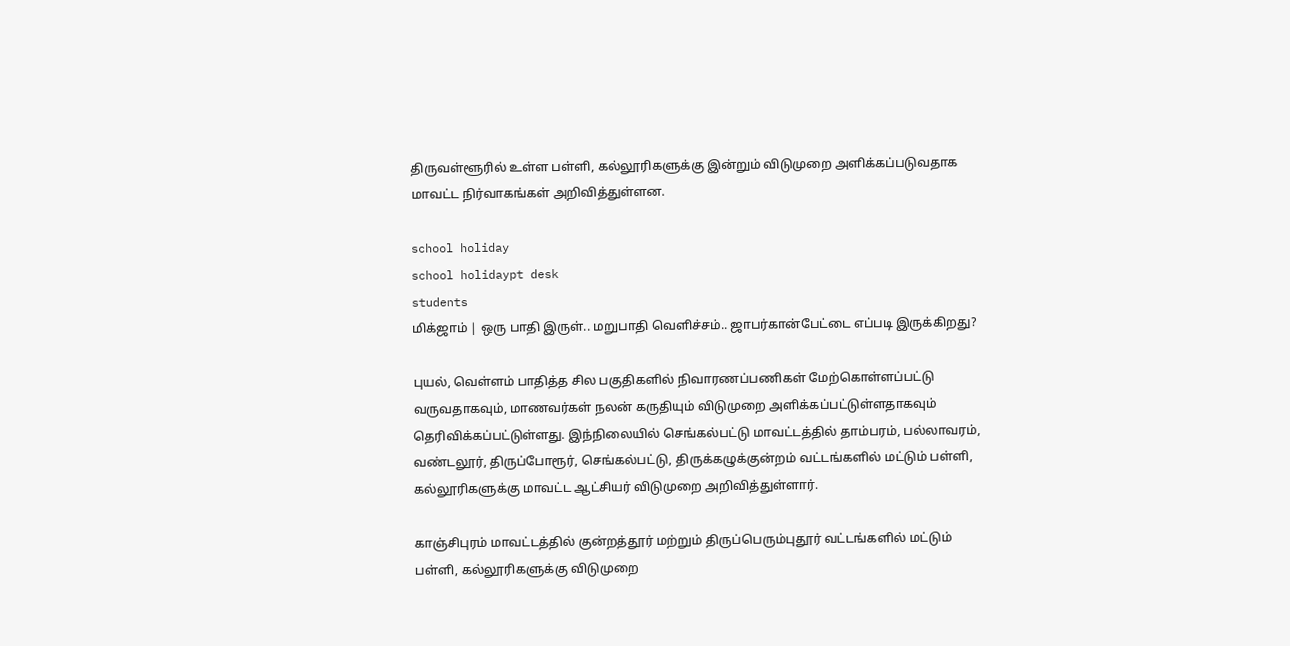திருவள்ளூரில் உள்ள பள்ளி, கல்லூரிகளுக்கு இன்றும் விடுமுறை அளிக்கப்படுவதாக மாவட்ட நிர்வாகங்கள் அறிவித்துள்ளன.

school holiday
school holidaypt desk
students
மிக்ஜாம் | ஒரு பாதி இருள்.. மறுபாதி வெளிச்சம்.. ஜாபர்கான்பேட்டை எப்படி இருக்கிறது?

புயல், வெள்ளம் பாதித்த சில பகுதிகளில் நிவாரணப்பணிகள் மேற்கொள்ளப்பட்டு வருவதாகவும், மாணவர்கள் நலன் கருதியும் விடுமுறை அளிக்கப்பட்டுள்ளதாகவும் தெரிவிக்கப்பட்டுள்ளது. இந்நிலையில் செங்கல்பட்டு மாவட்டத்தில் தாம்பரம், பல்லாவரம், வண்டலூர், திருப்போரூர், செங்கல்பட்டு, திருக்கழுக்குன்றம் வட்டங்களில் மட்டும் பள்ளி, கல்லூரிகளுக்கு மாவட்ட ஆட்சியர் விடுமுறை அறிவித்துள்ளார்.

காஞ்சிபுரம் மாவட்டத்தில் குன்றத்தூர் மற்றும் திருப்பெரும்புதூர் வட்டங்களில் மட்டும் பள்ளி, கல்லூரிகளுக்கு விடுமுறை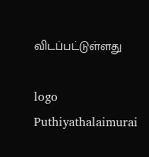விடப்பட்டுள்ளது

logo
Puthiyathalaimurai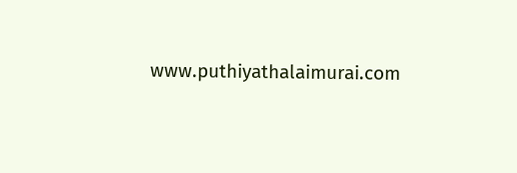www.puthiyathalaimurai.com